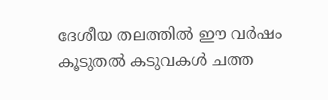ദേശീയ തലത്തില്‍ ഈ വര്‍ഷം കൂടുതല്‍ കടുവകള്‍ ചത്ത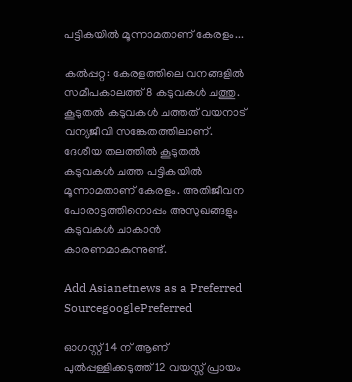പട്ടികയില്‍ മൂന്നാമതാണ് കേരളം...

കല്‍പ്പറ്റ: കേരളത്തിലെ വനങ്ങളില്‍ സമീപകാലത്ത് 8 കടുവകള്‍ ചത്തു. കൂടുതല്‍ കടുവകള്‍ ചത്തത് വയനാട് വന്യജീവി സങ്കേതത്തിലാണ്. ദേശീയ തലത്തില്‍ കൂടുതല്‍ കടുവകള്‍ ചത്ത പട്ടികയില്‍ മൂന്നാമതാണ് കേരളം. അതിജീവന പോരാട്ടത്തിനൊപ്പം അസുഖങ്ങളും കടുവകള്‍ ചാകാന്‍ കാരണമാകുന്നുണ്ട്.

Add Asianetnews as a Preferred SourcegooglePreferred

ഓഗസ്റ്റ് 14 ന് ആണ് പുല്‍പ്പള്ളിക്കടുത്ത് 12 വയസ്സ് പ്രായം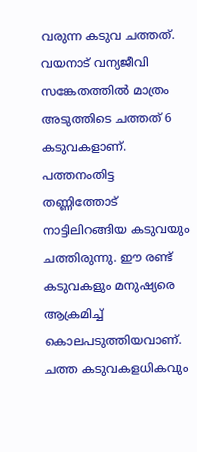വരുന്ന കടുവ ചത്തത്. വയനാട് വന്യജീവി സങ്കേതത്തില്‍ മാത്രം അടുത്തിടെ ചത്തത് 6 കടുവകളാണ്. പത്തനംതിട്ട തണ്ണിത്തോട് നാട്ടിലിറങ്ങിയ കടുവയും ചത്തിരുന്നു. ഈ രണ്ട് കടുവകളും മനുഷ്യരെ ആക്രമിച്ച് കൊലപടുത്തിയവാണ്. ചത്ത കടുവകളധികവും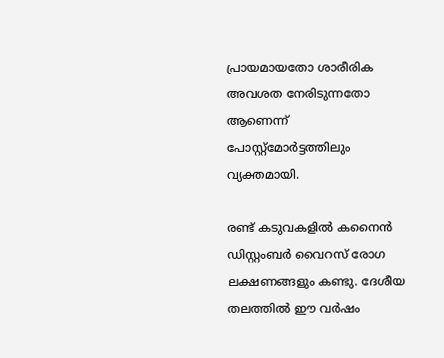പ്രായമായതോ ശാരീരിക അവശത നേരിടുന്നതോ ആണെന്ന് പോസ്റ്റ്‌മോര്‍ട്ടത്തിലും വ്യക്തമായി.

രണ്ട് കടുവകളില്‍ കനൈന്‍ ഡിസ്റ്റംബര്‍ വൈറസ് രോഗ ലക്ഷണങ്ങളും കണ്ടു. ദേശീയ തലത്തില്‍ ഈ വര്‍ഷം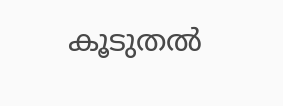കൂടുതല്‍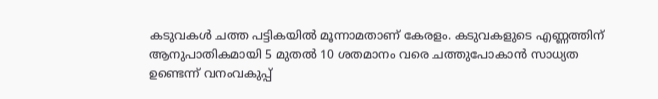കടുവകള്‍ ചത്ത പട്ടികയില്‍ മൂന്നാമതാണ് കേരളം. കടുവകളുടെ എണ്ണത്തിന് ആനുപാതികമായി 5 മുതല്‍ 10 ശതമാനം വരെ ചത്തുപോകാന്‍ സാധ്യത ഉണ്ടെന്ന് വനംവകുപ്പ്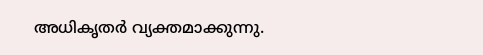അധികൃതര്‍ വ്യക്തമാക്കുന്നു.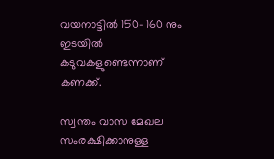വയനാട്ടില്‍ 150- 160 നും ഇടയില്‍ കടുവകളുണ്ടെന്നാണ് കണക്ക്.

സ്വന്തം വാസ മേഖല സംരക്ഷിക്കാനുള്ള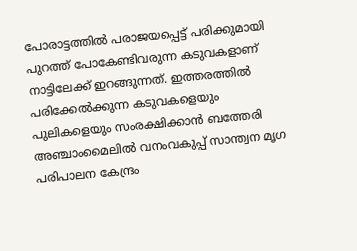പോരാട്ടത്തില്‍ പരാജയപ്പെട്ട് പരിക്കുമായി പുറത്ത് പോകേണ്ടിവരുന്ന കടുവകളാണ് നാട്ടിലേക്ക് ഇറങ്ങുന്നത്. ഇത്തരത്തില്‍ പരിക്കേല്‍ക്കുന്ന കടുവകളെയും പുലികളെയും സംരക്ഷിക്കാന്‍ ബത്തേരി അഞ്ചാംമൈലില്‍ വനംവകുപ്പ് സാന്ത്വന മൃഗ പരിപാലന കേന്ദ്രം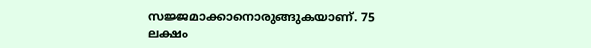സജ്ജമാക്കാനൊരുങ്ങുകയാണ്. 75 ലക്ഷം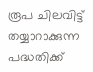രൂപ ചിലവിട്ട് തയ്യാറാക്കുന്ന പദ്ധതിക്ക്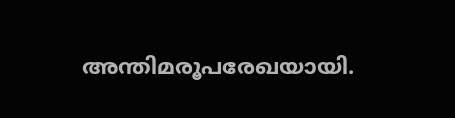അന്തിമരൂപരേഖയായി.